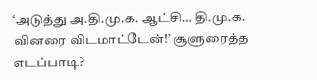‘அடுத்து அ.தி.மு.க. ஆட்சி… தி.மு.க. வினரை விடமாட்டேன்!’ சூளுரைத்த எடப்பாடி?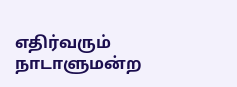எதிர்வரும் நாடாளுமன்ற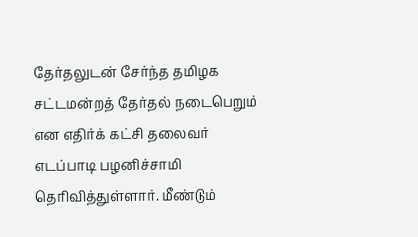தேர்தலுடன் சேர்ந்த தமிழக சட்டமன்றத் தேர்தல் நடைபெறும் என எதிர்க் கட்சி தலைவர் எடப்பாடி பழனிச்சாமி தெரிவித்துள்ளார். மீண்டும்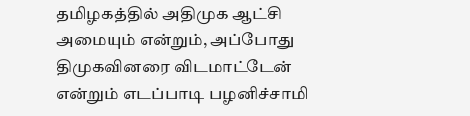தமிழகத்தில் அதிமுக ஆட்சி அமையும் என்றும், அப்போது திமுகவினரை விடமாட்டேன் என்றும் எடப்பாடி பழனிச்சாமி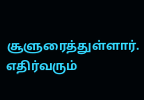சூளுரைத்துள்ளார். எதிர்வரும்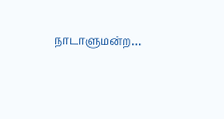நாடாளுமன்ற…